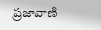ప్రజావాణి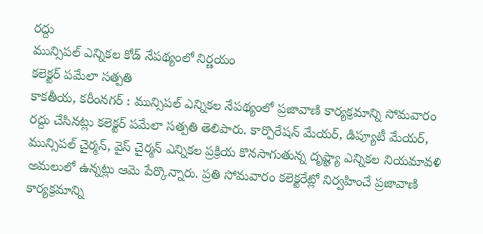రద్దు
మున్సిపల్ ఎన్నికల కోడ్ నేపథ్యంలో నిర్ణయం
కలెక్టర్ పమేలా సత్పతి
కాకతీయ, కరీంనగర్ : మున్సిపల్ ఎన్నికల నేపథ్యంలో ప్రజావాణి కార్యక్రమాన్ని సోమవారం రద్దు చేసినట్లు కలెక్టర్ పమేలా సత్పతి తెలిపారు. కార్పొరేషన్ మేయర్, డిప్యూటీ మేయర్, మున్సిపల్ చైర్మన్, వైస్ చైర్మన్ ఎన్నికల ప్రక్రియ కొనసాగుతున్న దృష్ట్యా ఎన్నికల నియమావళి అమలులో ఉన్నట్లు ఆమె పేర్కొన్నారు. ప్రతి సోమవారం కలెక్టరేట్లో నిర్వహించే ప్రజావాణి కార్యక్రమాన్ని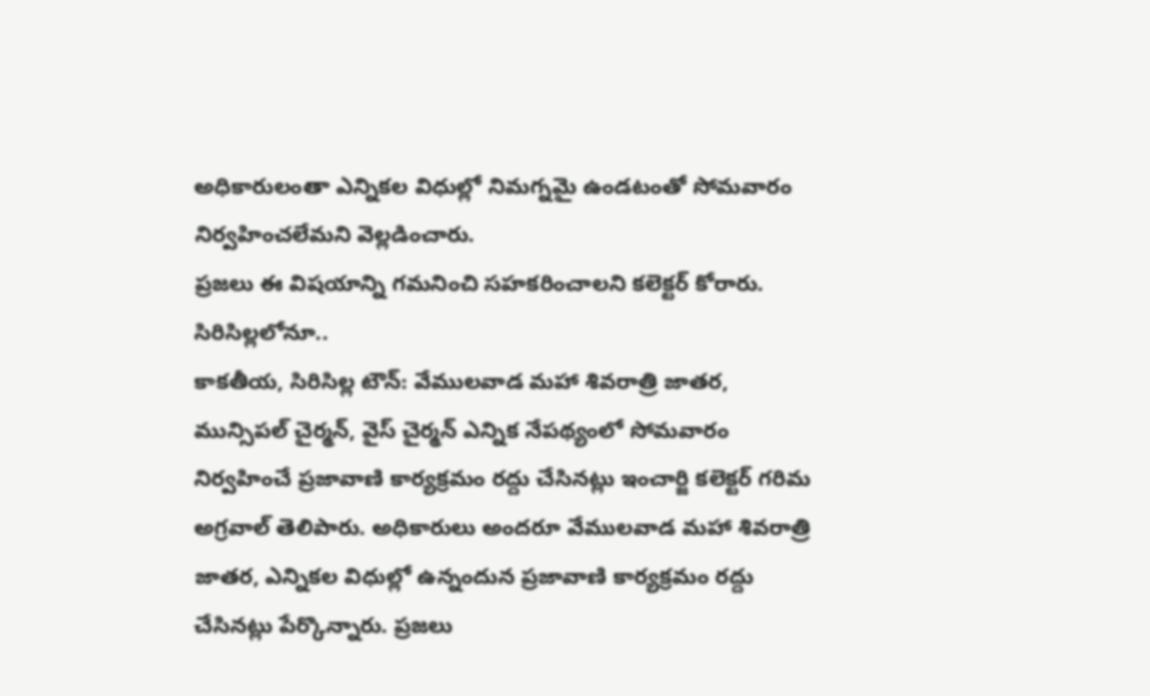అధికారులంతా ఎన్నికల విధుల్లో నిమగ్నమై ఉండటంతో సోమవారం నిర్వహించలేమని వెల్లడించారు.
ప్రజలు ఈ విషయాన్ని గమనించి సహకరించాలని కలెక్టర్ కోరారు.
సిరిసిల్లలోనూ..
కాకతీయ, సిరిసిల్ల టౌన్: వేములవాడ మహా శివరాత్రి జాతర, మున్సిపల్ చైర్మన్, వైస్ చైర్మన్ ఎన్నిక నేపథ్యంలో సోమవారం నిర్వహించే ప్రజావాణి కార్యక్రమం రద్దు చేసినట్లు ఇంచార్జి కలెక్టర్ గరిమ అగ్రవాల్ తెలిపారు. అధికారులు అందరూ వేములవాడ మహా శివరాత్రి జాతర, ఎన్నికల విధుల్లో ఉన్నందున ప్రజావాణి కార్యక్రమం రద్దు చేసినట్లు పేర్కొన్నారు. ప్రజలు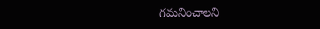గమనించాలని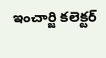ఇంచార్జి కలెక్టర్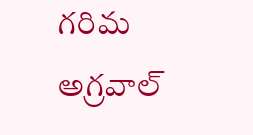గరిమ అగ్రవాల్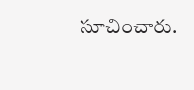సూచించారు.